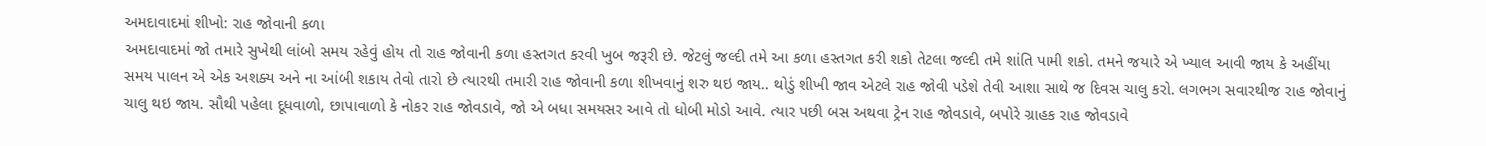અમદાવાદમાં શીખો: રાહ જોવાની કળા
અમદાવાદમાં જો તમારે સુખેથી લાંબો સમય રહેવું હોય તો રાહ જોવાની કળા હસ્તગત કરવી ખુબ જરૂરી છે. જેટલું જલ્દી તમે આ કળા હસ્તગત કરી શકો તેટલા જલ્દી તમે શાંતિ પામી શકો. તમને જયારે એ ખ્યાલ આવી જાય કે અહીંયા સમય પાલન એ એક અશક્ય અને ના આંબી શકાય તેવો તારો છે ત્યારથી તમારી રાહ જોવાની કળા શીખવાનું શરુ થઇ જાય.. થોડું શીખી જાવ એટલે રાહ જોવી પડેશે તેવી આશા સાથે જ દિવસ ચાલુ કરો. લગભગ સવારથીજ રાહ જોવાનું ચાલુ થઇ જાય. સૌથી પહેલા દૂધવાળો, છાપાવાળો કે નોકર રાહ જોવડાવે, જો એ બધા સમયસર આવે તો ધોબી મોડો આવે. ત્યાર પછી બસ અથવા ટ્રેન રાહ જોવડાવે, બપોરે ગ્રાહક રાહ જોવડાવે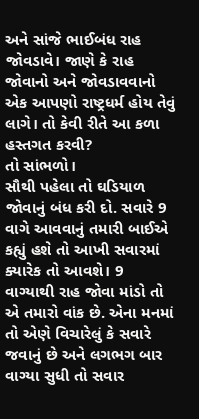અને સાંજે ભાઈબંધ રાહ જોવડાવે। જાણે કે રાહ જોવાનો અને જોવડાવવાનો એક આપણો રાષ્ટ્રધર્મ હોય તેવું લાગે। તો કેવી રીતે આ કળા હસ્તગત કરવી?
તો સાંભળો।
સૌથી પહેલા તો ઘડિયાળ જોવાનું બંધ કરી દો. સવારે 9 વાગે આવવાનું તમારી બાઈએ કહ્યું હશે તો આખી સવારમાં ક્યારેક તો આવશે। 9 વાગ્યાથી રાહ જોવા માંડો તો એ તમારો વાંક છે. એના મનમાં તો એણે વિચારેલું કે સવારે જવાનું છે અને લગભગ બાર વાગ્યા સુધી તો સવાર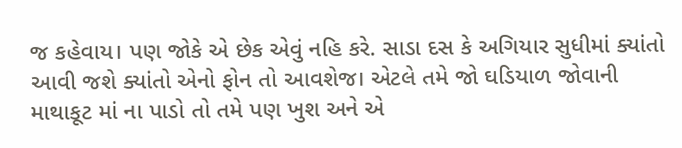જ કહેવાય। પણ જોકે એ છેક એવું નહિ કરે. સાડા દસ કે અગિયાર સુધીમાં ક્યાંતો આવી જશે ક્યાંતો એનો ફોન તો આવશેજ। એટલે તમે જો ઘડિયાળ જોવાની માથાકૂટ માં ના પાડો તો તમે પણ ખુશ અને એ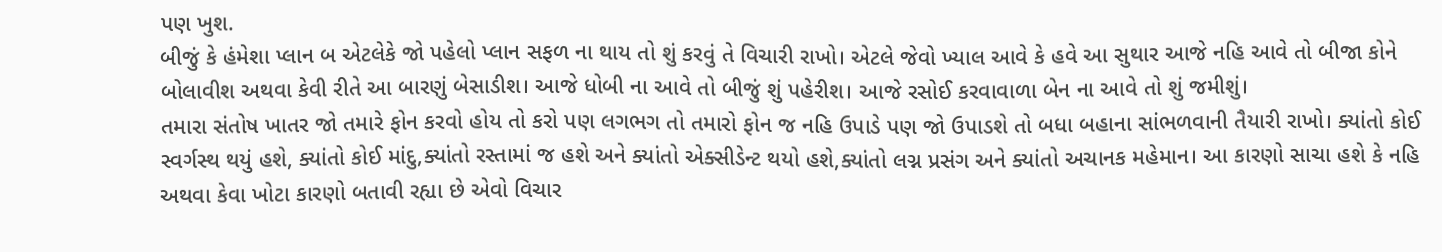પણ ખુશ.
બીજું કે હંમેશા પ્લાન બ એટલેકે જો પહેલો પ્લાન સફળ ના થાય તો શું કરવું તે વિચારી રાખો। એટલે જેવો ખ્યાલ આવે કે હવે આ સુથાર આજે નહિ આવે તો બીજા કોને બોલાવીશ અથવા કેવી રીતે આ બારણું બેસાડીશ। આજે ધોબી ના આવે તો બીજું શું પહેરીશ। આજે રસોઈ કરવાવાળા બેન ના આવે તો શું જમીશું।
તમારા સંતોષ ખાતર જો તમારે ફોન કરવો હોય તો કરો પણ લગભગ તો તમારો ફોન જ નહિ ઉપાડે પણ જો ઉપાડશે તો બધા બહાના સાંભળવાની તૈયારી રાખો। ક્યાંતો કોઈ સ્વર્ગસ્થ થયું હશે, ક્યાંતો કોઈ માંદુ,ક્યાંતો રસ્તામાં જ હશે અને ક્યાંતો એક્સીડેન્ટ થયો હશે,ક્યાંતો લગ્ન પ્રસંગ અને ક્યાંતો અચાનક મહેમાન। આ કારણો સાચા હશે કે નહિ અથવા કેવા ખોટા કારણો બતાવી રહ્યા છે એવો વિચાર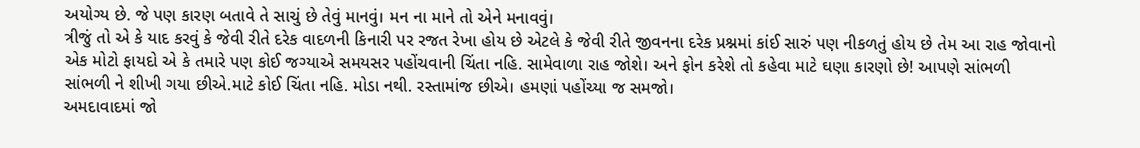અયોગ્ય છે. જે પણ કારણ બતાવે તે સાચું છે તેવું માનવું। મન ના માને તો એને મનાવવું।
ત્રીજું તો એ કે યાદ કરવું કે જેવી રીતે દરેક વાદળની કિનારી પર રજત રેખા હોય છે એટલે કે જેવી રીતે જીવનના દરેક પ્રશ્નમાં કાંઈ સારું પણ નીકળતું હોય છે તેમ આ રાહ જોવાનો એક મોટો ફાયદો એ કે તમારે પણ કોઈ જગ્યાએ સમયસર પહોંચવાની ચિંતા નહિ. સામેવાળા રાહ જોશે। અને ફોન કરેશે તો કહેવા માટે ઘણા કારણો છે! આપણે સાંભળી સાંભળી ને શીખી ગયા છીએ.માટે કોઈ ચિંતા નહિ. મોડા નથી. રસ્તામાંજ છીએ। હમણાં પહોંચ્યા જ સમજો।
અમદાવાદમાં જો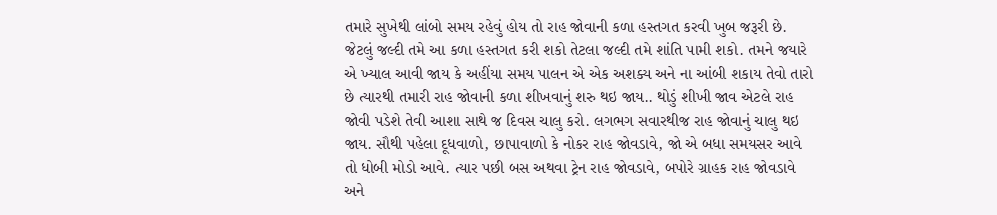તમારે સુખેથી લાંબો સમય રહેવું હોય તો રાહ જોવાની કળા હસ્તગત કરવી ખુબ જરૂરી છે. જેટલું જલ્દી તમે આ કળા હસ્તગત કરી શકો તેટલા જલ્દી તમે શાંતિ પામી શકો. તમને જયારે એ ખ્યાલ આવી જાય કે અહીંયા સમય પાલન એ એક અશક્ય અને ના આંબી શકાય તેવો તારો છે ત્યારથી તમારી રાહ જોવાની કળા શીખવાનું શરુ થઇ જાય.. થોડું શીખી જાવ એટલે રાહ જોવી પડેશે તેવી આશા સાથે જ દિવસ ચાલુ કરો. લગભગ સવારથીજ રાહ જોવાનું ચાલુ થઇ જાય. સૌથી પહેલા દૂધવાળો, છાપાવાળો કે નોકર રાહ જોવડાવે, જો એ બધા સમયસર આવે તો ધોબી મોડો આવે. ત્યાર પછી બસ અથવા ટ્રેન રાહ જોવડાવે, બપોરે ગ્રાહક રાહ જોવડાવે અને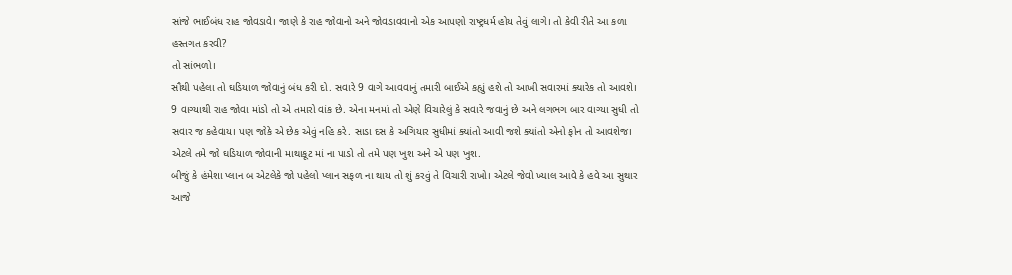સાંજે ભાઈબંધ રાહ જોવડાવે। જાણે કે રાહ જોવાનો અને જોવડાવવાનો એક આપણો રાષ્ટ્રધર્મ હોય તેવું લાગે। તો કેવી રીતે આ કળા હસ્તગત કરવી?
તો સાંભળો।
સૌથી પહેલા તો ઘડિયાળ જોવાનું બંધ કરી દો. સવારે 9 વાગે આવવાનું તમારી બાઈએ કહ્યું હશે તો આખી સવારમાં ક્યારેક તો આવશે। 9 વાગ્યાથી રાહ જોવા માંડો તો એ તમારો વાંક છે. એના મનમાં તો એણે વિચારેલું કે સવારે જવાનું છે અને લગભગ બાર વાગ્યા સુધી તો સવાર જ કહેવાય। પણ જોકે એ છેક એવું નહિ કરે. સાડા દસ કે અગિયાર સુધીમાં ક્યાંતો આવી જશે ક્યાંતો એનો ફોન તો આવશેજ। એટલે તમે જો ઘડિયાળ જોવાની માથાકૂટ માં ના પાડો તો તમે પણ ખુશ અને એ પણ ખુશ.
બીજું કે હંમેશા પ્લાન બ એટલેકે જો પહેલો પ્લાન સફળ ના થાય તો શું કરવું તે વિચારી રાખો। એટલે જેવો ખ્યાલ આવે કે હવે આ સુથાર આજે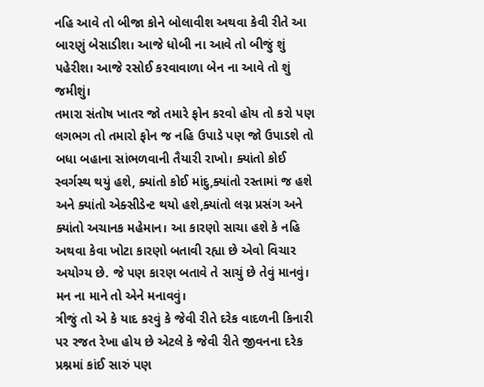નહિ આવે તો બીજા કોને બોલાવીશ અથવા કેવી રીતે આ બારણું બેસાડીશ। આજે ધોબી ના આવે તો બીજું શું પહેરીશ। આજે રસોઈ કરવાવાળા બેન ના આવે તો શું જમીશું।
તમારા સંતોષ ખાતર જો તમારે ફોન કરવો હોય તો કરો પણ લગભગ તો તમારો ફોન જ નહિ ઉપાડે પણ જો ઉપાડશે તો બધા બહાના સાંભળવાની તૈયારી રાખો। ક્યાંતો કોઈ સ્વર્ગસ્થ થયું હશે, ક્યાંતો કોઈ માંદુ,ક્યાંતો રસ્તામાં જ હશે અને ક્યાંતો એક્સીડેન્ટ થયો હશે,ક્યાંતો લગ્ન પ્રસંગ અને ક્યાંતો અચાનક મહેમાન। આ કારણો સાચા હશે કે નહિ અથવા કેવા ખોટા કારણો બતાવી રહ્યા છે એવો વિચાર અયોગ્ય છે. જે પણ કારણ બતાવે તે સાચું છે તેવું માનવું। મન ના માને તો એને મનાવવું।
ત્રીજું તો એ કે યાદ કરવું કે જેવી રીતે દરેક વાદળની કિનારી પર રજત રેખા હોય છે એટલે કે જેવી રીતે જીવનના દરેક પ્રશ્નમાં કાંઈ સારું પણ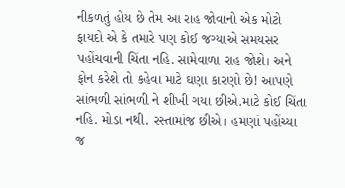નીકળતું હોય છે તેમ આ રાહ જોવાનો એક મોટો ફાયદો એ કે તમારે પણ કોઈ જગ્યાએ સમયસર પહોંચવાની ચિંતા નહિ. સામેવાળા રાહ જોશે। અને ફોન કરેશે તો કહેવા માટે ઘણા કારણો છે! આપણે સાંભળી સાંભળી ને શીખી ગયા છીએ.માટે કોઈ ચિંતા નહિ. મોડા નથી. રસ્તામાંજ છીએ। હમણાં પહોંચ્યા જ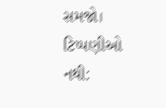સમજો।
ટિપ્પણીઓ નથી: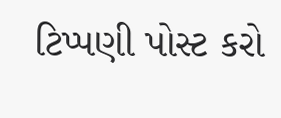ટિપ્પણી પોસ્ટ કરો